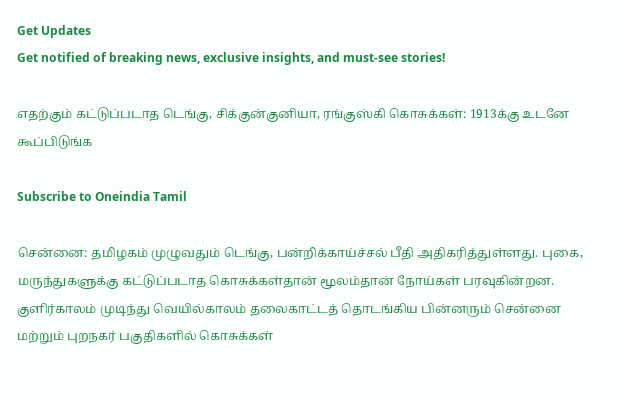Get Updates
Get notified of breaking news, exclusive insights, and must-see stories!

எதற்கும் கட்டுப்படாத டெங்கு, சிக்குன்குனியா, ரங்குஸ்கி கொசுக்கள்: 1913க்கு உடனே கூப்பிடுங்க

Subscribe to Oneindia Tamil

சென்னை: தமிழகம் முழுவதும் டெங்கு, பன்றிக்காய்ச்சல் பீதி அதிகரித்துள்ளது. புகை, மருந்துகளுக்கு கட்டுப்படாத கொசுக்கள்தான் மூலம்தான் நோய்கள் பரவுகின்றன. குளிர்காலம் முடிந்து வெயில்காலம் தலைகாட்டத் தொடங்கிய பின்னரும் சென்னை மற்றும் புறநகர் பகுதிகளில் கொசுக்கள்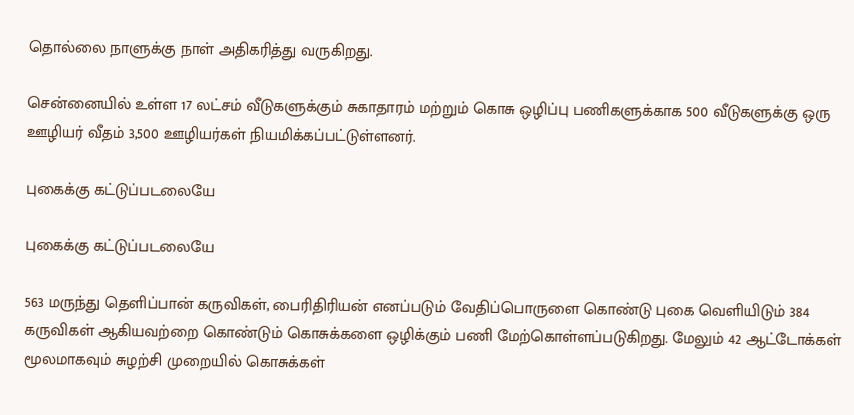தொல்லை நாளுக்கு நாள் அதிகரித்து வருகிறது.

சென்னையில் உள்ள 17 லட்சம் வீடுகளுக்கும் சுகாதாரம் மற்றும் கொசு ஒழிப்பு பணிகளுக்காக 500 வீடுகளுக்கு ஒரு ஊழியர் வீதம் 3,500 ஊழியர்கள் நியமிக்கப்பட்டுள்ளனர்.

புகைக்கு கட்டுப்படலையே

புகைக்கு கட்டுப்படலையே

563 மருந்து தெளிப்பான் கருவிகள், பைரிதிரியன் எனப்படும் வேதிப்பொருளை கொண்டு புகை வெளியிடும் 384 கருவிகள் ஆகியவற்றை கொண்டும் கொசுக்களை ஒழிக்கும் பணி மேற்கொள்ளப்படுகிறது. மேலும் 42 ஆட்டோக்கள் மூலமாகவும் சுழற்சி முறையில் கொசுக்கள்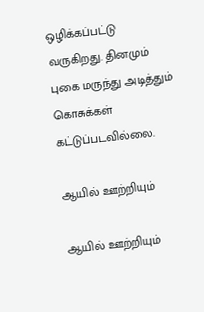ஒழிக்கப்பட்டு வருகிறது. தினமும் புகை மருந்து அடித்தும் கொசுக்கள் கட்டுப்படவில்லை.

ஆயில் ஊற்றியும்

ஆயில் ஊற்றியும்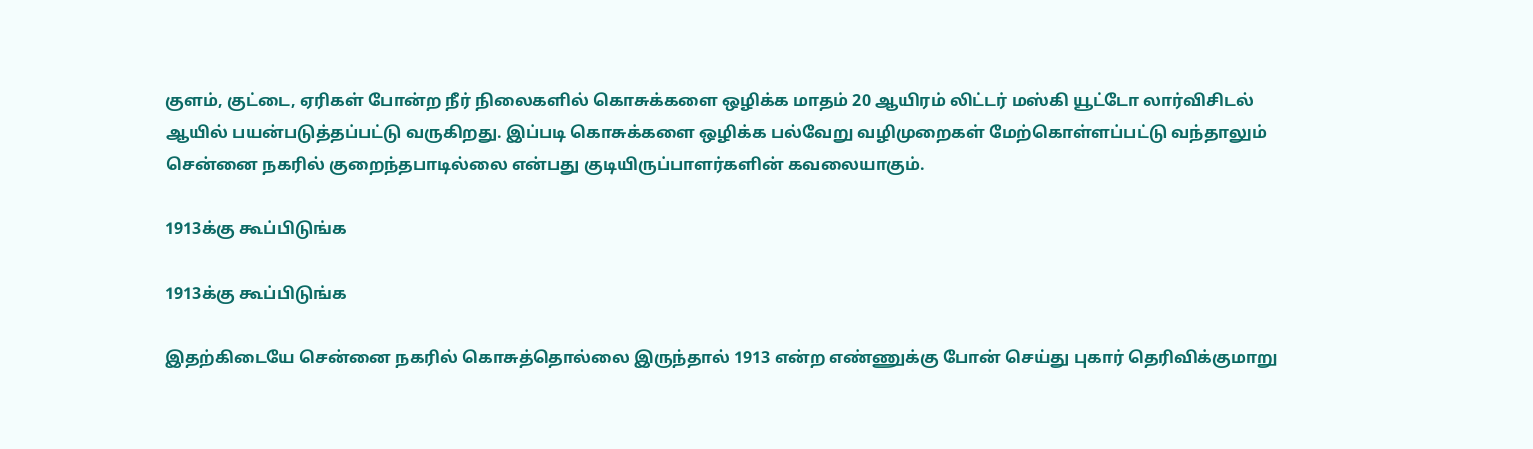குளம், குட்டை, ஏரிகள் போன்ற நீர் நிலைகளில் கொசுக்களை ஒழிக்க மாதம் 20 ஆயிரம் லிட்டர் மஸ்கி யூட்டோ லார்விசிடல் ஆயில் பயன்படுத்தப்பட்டு வருகிறது. இப்படி கொசுக்களை ஒழிக்க பல்வேறு வழிமுறைகள் மேற்கொள்ளப்பட்டு வந்தாலும் சென்னை நகரில் குறைந்தபாடில்லை என்பது குடியிருப்பாளர்களின் கவலையாகும்.

1913க்கு கூப்பிடுங்க

1913க்கு கூப்பிடுங்க

இதற்கிடையே சென்னை நகரில் கொசுத்தொல்லை இருந்தால் 1913 என்ற எண்ணுக்கு போன் செய்து புகார் தெரிவிக்குமாறு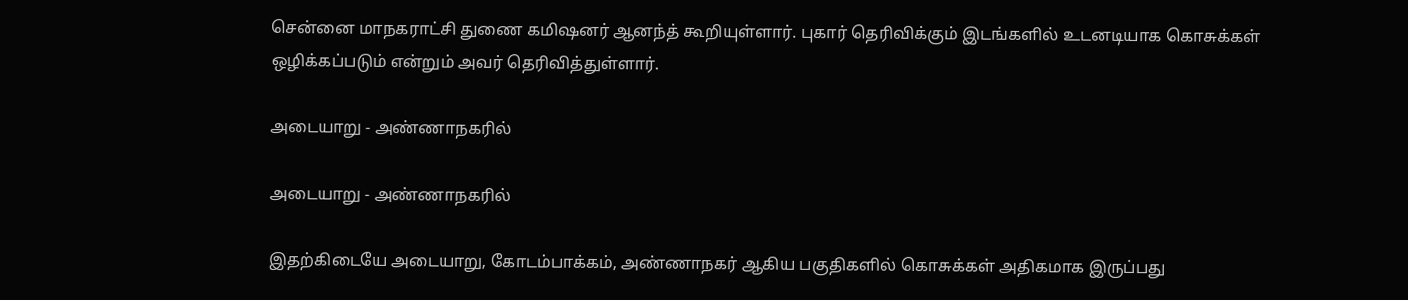சென்னை மாநகராட்சி துணை கமிஷனர் ஆனந்த் கூறியுள்ளார். புகார் தெரிவிக்கும் இடங்களில் உடனடியாக கொசுக்கள் ஒழிக்கப்படும் என்றும் அவர் தெரிவித்துள்ளார்.

அடையாறு - அண்ணாநகரில்

அடையாறு - அண்ணாநகரில்

இதற்கிடையே அடையாறு, கோடம்பாக்கம், அண்ணாநகர் ஆகிய பகுதிகளில் கொசுக்கள் அதிகமாக இருப்பது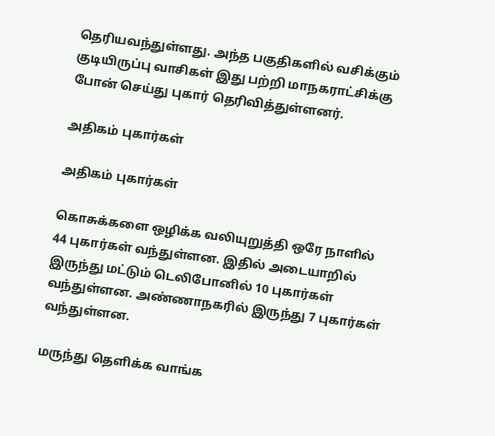தெரியவந்துள்ளது. அந்த பகுதிகளில் வசிக்கும் குடியிருப்பு வாசிகள் இது பற்றி மாநகராட்சிக்கு போன் செய்து புகார் தெரிவித்துள்ளனர்.

அதிகம் புகார்கள்

அதிகம் புகார்கள்

கொசுக்களை ஒழிக்க வலியுறுத்தி ஒரே நாளில் 44 புகார்கள் வந்துள்ளன. இதில் அடையாறில் இருந்து மட்டும் டெலிபோனில் 10 புகார்கள் வந்துள்ளன. அண்ணாநகரில் இருந்து 7 புகார்கள் வந்துள்ளன.

மருந்து தெளிக்க வாங்க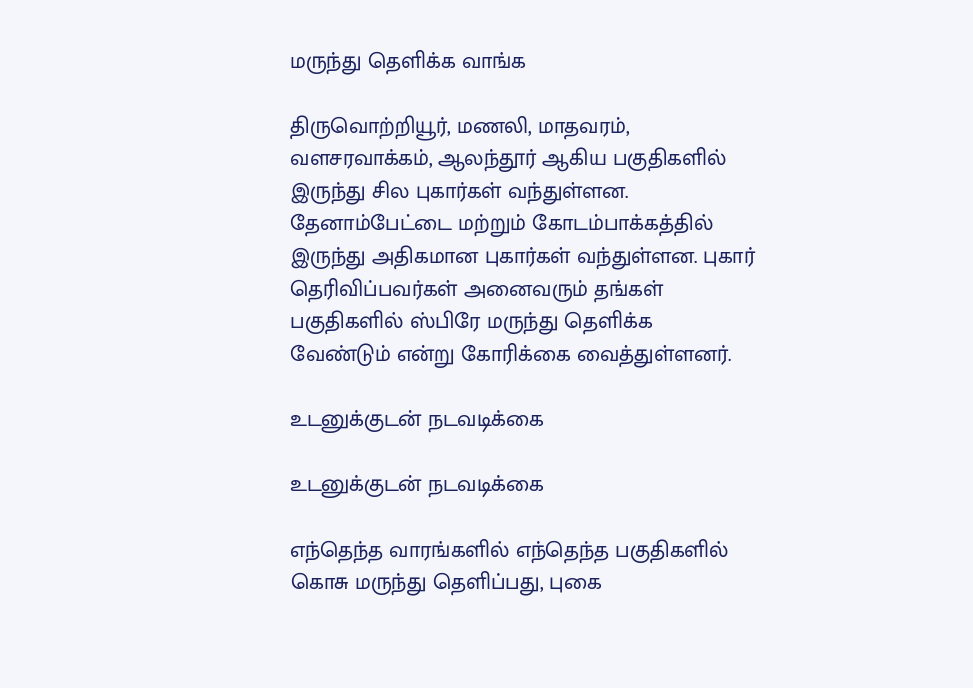மருந்து தெளிக்க வாங்க

திருவொற்றியூர், மணலி, மாதவரம், வளசரவாக்கம், ஆலந்தூர் ஆகிய பகுதிகளில் இருந்து சில புகார்கள் வந்துள்ளன. தேனாம்பேட்டை மற்றும் கோடம்பாக்கத்தில் இருந்து அதிகமான புகார்கள் வந்துள்ளன. புகார் தெரிவிப்பவர்கள் அனைவரும் தங்கள் பகுதிகளில் ஸ்பிரே மருந்து தெளிக்க வேண்டும் என்று கோரிக்கை வைத்துள்ளனர்.

உடனுக்குடன் நடவடிக்கை

உடனுக்குடன் நடவடிக்கை

எந்தெந்த வாரங்களில் எந்தெந்த பகுதிகளில் கொசு மருந்து தெளிப்பது, புகை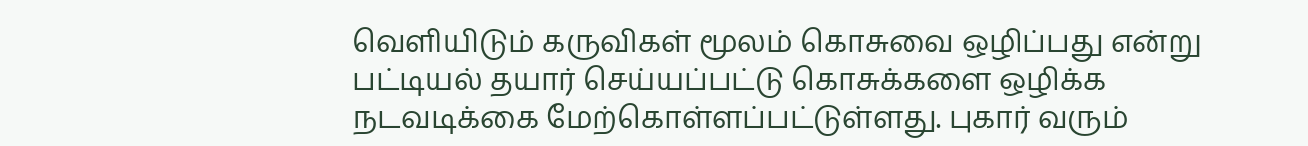வெளியிடும் கருவிகள் மூலம் கொசுவை ஒழிப்பது என்று பட்டியல் தயார் செய்யப்பட்டு கொசுக்களை ஒழிக்க நடவடிக்கை மேற்கொள்ளப்பட்டுள்ளது. புகார் வரும்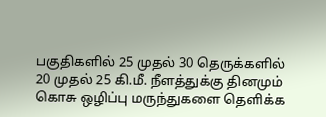பகுதிகளில் 25 முதல் 30 தெருக்களில் 20 முதல் 25 கி.மீ. நீளத்துக்கு தினமும் கொசு ஒழிப்பு மருந்துகளை தெளிக்க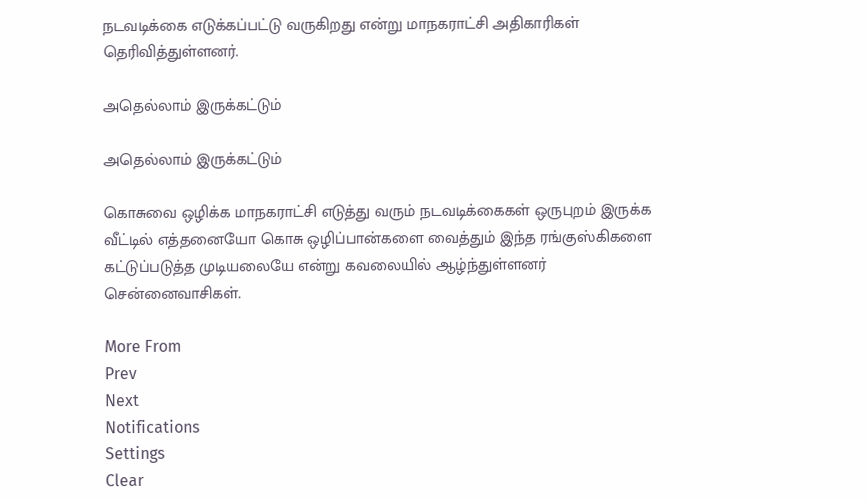நடவடிக்கை எடுக்கப்பட்டு வருகிறது என்று மாநகராட்சி அதிகாரிகள் தெரிவித்துள்ளனர்.

அதெல்லாம் இருக்கட்டும்

அதெல்லாம் இருக்கட்டும்

கொசுவை ஒழிக்க மாநகராட்சி எடுத்து வரும் நடவடிக்கைகள் ஒருபுறம் இருக்க வீட்டில் எத்தனையோ கொசு ஒழிப்பான்களை வைத்தும் இந்த ரங்குஸ்கிகளை கட்டுப்படுத்த முடியலையே என்று கவலையில் ஆழ்ந்துள்ளனர் சென்னைவாசிகள்.

More From
Prev
Next
Notifications
Settings
Clear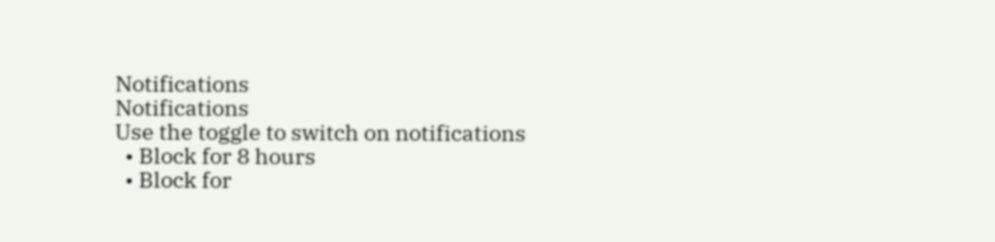Notifications
Notifications
Use the toggle to switch on notifications
  • Block for 8 hours
  • Block for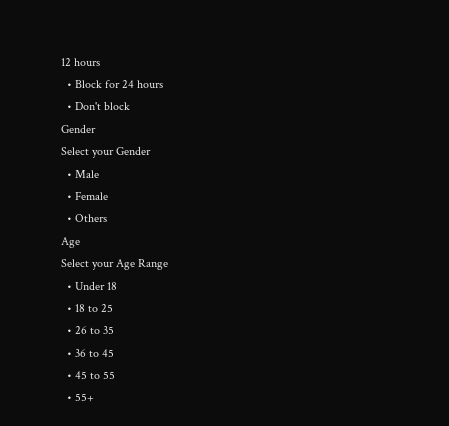12 hours
  • Block for 24 hours
  • Don't block
Gender
Select your Gender
  • Male
  • Female
  • Others
Age
Select your Age Range
  • Under 18
  • 18 to 25
  • 26 to 35
  • 36 to 45
  • 45 to 55
  • 55+